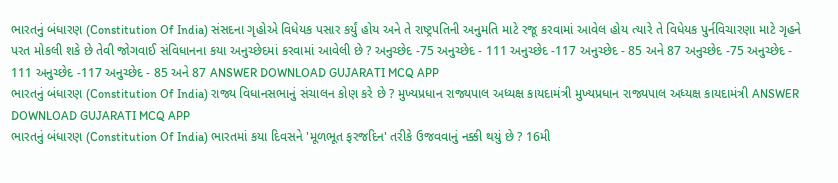ભારતનું બંધારણ (Constitution Of India) સંસદના ગૃહોએ વિધેયક પસાર કર્યું હોય અને તે રાષ્ટ્રપતિની અનુમતિ માટે રજૂ કરવામાં આવેલ હોય ત્યારે તે વિધેયક પુર્નવિચારણા માટે ગૃહને પરત મોકલી શકે છે તેવી જોગવાઈ સંવિધાનના કયા અનુચ્છેદમાં કરવામાં આવેલી છે ? અનુચ્છેદ -75 અનુચ્છેદ - 111 અનુચ્છેદ -117 અનુચ્છેદ - 85 અને 87 અનુચ્છેદ -75 અનુચ્છેદ - 111 અનુચ્છેદ -117 અનુચ્છેદ - 85 અને 87 ANSWER DOWNLOAD GUJARATI MCQ APP
ભારતનું બંધારણ (Constitution Of India) રાજ્ય વિધાનસભાનું સંચાલન કોણ કરે છે ? મુખ્યપ્રધાન રાજ્યપાલ અધ્યક્ષ કાયદામંત્રી મુખ્યપ્રધાન રાજ્યપાલ અધ્યક્ષ કાયદામંત્રી ANSWER DOWNLOAD GUJARATI MCQ APP
ભારતનું બંધારણ (Constitution Of India) ભારતમાં કયા દિવસને 'મૂળભૂત ફરજદિન' તરીકે ઉજવવાનું નક્કી થયું છે ? 16મી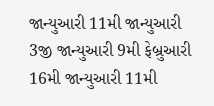જાન્યુઆરી 11મી જાન્યુઆરી 3જી જાન્યુઆરી 9મી ફેબ્રુઆરી 16મી જાન્યુઆરી 11મી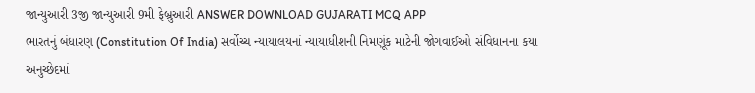જાન્યુઆરી 3જી જાન્યુઆરી 9મી ફેબ્રુઆરી ANSWER DOWNLOAD GUJARATI MCQ APP
ભારતનું બંધારણ (Constitution Of India) સર્વોચ્ચ ન્યાયાલયનાં ન્યાયાધીશની નિમણૂંક માટેની જોગવાઈઓ સંવિધાનના કયા અનુચ્છેદમાં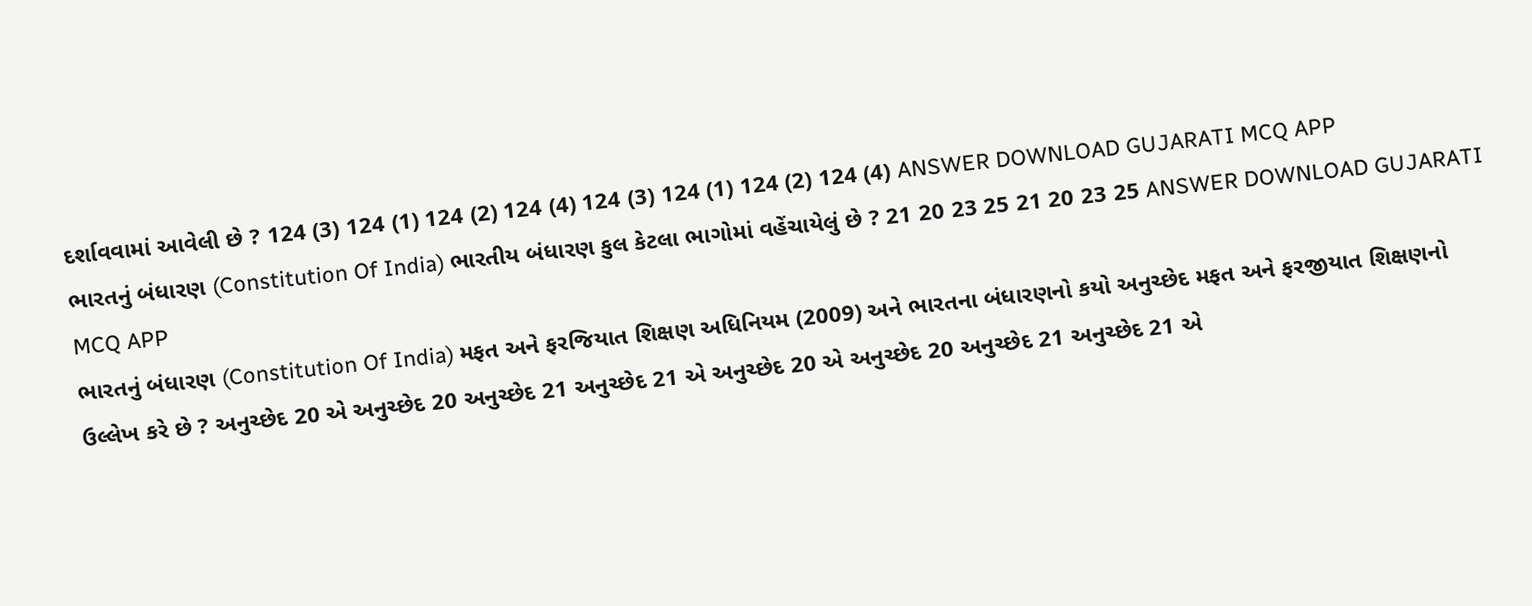દર્શાવવામાં આવેલી છે ? 124 (3) 124 (1) 124 (2) 124 (4) 124 (3) 124 (1) 124 (2) 124 (4) ANSWER DOWNLOAD GUJARATI MCQ APP
ભારતનું બંધારણ (Constitution Of India) ભારતીય બંધારણ કુલ કેટલા ભાગોમાં વહેંચાયેલું છે ? 21 20 23 25 21 20 23 25 ANSWER DOWNLOAD GUJARATI MCQ APP
ભારતનું બંધારણ (Constitution Of India) મફત અને ફરજિયાત શિક્ષણ અધિનિયમ (2009) અને ભારતના બંધારણનો કયો અનુચ્છેદ મફત અને ફરજીયાત શિક્ષણનો ઉલ્લેખ કરે છે ? અનુચ્છેદ 20 એ અનુચ્છેદ 20 અનુચ્છેદ 21 અનુચ્છેદ 21 એ અનુચ્છેદ 20 એ અનુચ્છેદ 20 અનુચ્છેદ 21 અનુચ્છેદ 21 એ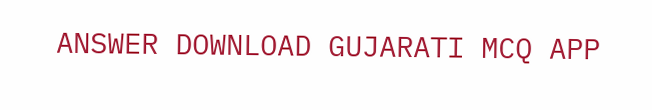ANSWER DOWNLOAD GUJARATI MCQ APP